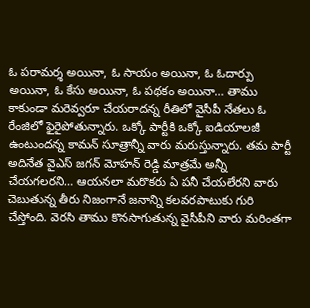ఓ పరామర్శ అయినా, ఓ సాయం అయినా, ఓ ఓదార్పు అయినా, ఓ కేసు అయినా, ఓ పథకం అయినా… తాము కాకుండా మరెవ్వరూ చేయరాదన్న రీతిలో వైసీపీ నేతలు ఓ రేంజిలో ఫైరైపోతున్నారు. ఒక్కో పార్టీకి ఒక్కో ఐడియాలజీ ఉంటుందన్న కామన్ సూత్రాన్నీ వారు మరుస్తున్నారు. తమ పార్టీ అదినేత వైఎస్ జగన్ మోహన్ రెడ్డి మాత్రమే అన్నీ చేయగలరని… ఆయనలా మరొకరు ఏ పనీ చేయలేరని వారు చెబుతున్న తీరు నిజంగానే జనాన్ని కలవరపాటుకు గురి చేస్తోంది. వెరసి తాము కొనసాగుతున్న వైసీపీని వారు మరింతగా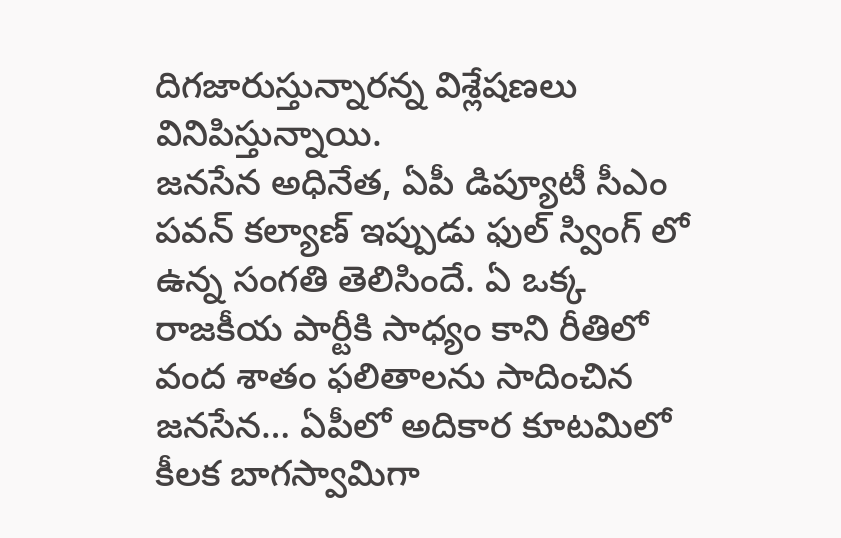దిగజారుస్తున్నారన్న విశ్లేషణలు వినిపిస్తున్నాయి.
జనసేన అధినేత, ఏపీ డిప్యూటీ సీఎం పవన్ కల్యాణ్ ఇప్పుడు ఫుల్ స్వింగ్ లో ఉన్న సంగతి తెలిసిందే. ఏ ఒక్క రాజకీయ పార్టీకి సాధ్యం కాని రీతిలో వంద శాతం ఫలితాలను సాదించిన జనసేన… ఏపీలో అదికార కూటమిలో కీలక బాగస్వామిగా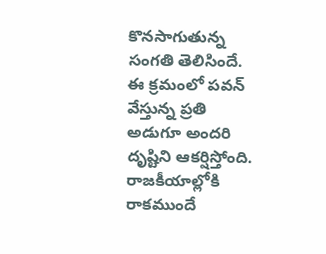కొనసాగుతున్న సంగతి తెలిసిందే. ఈ క్రమంలో పవన్ వేస్తున్న ప్రతి అడుగూ అందరి దృష్టిని ఆకర్షిస్తోంది. రాజకీయాల్లోకి రాకముందే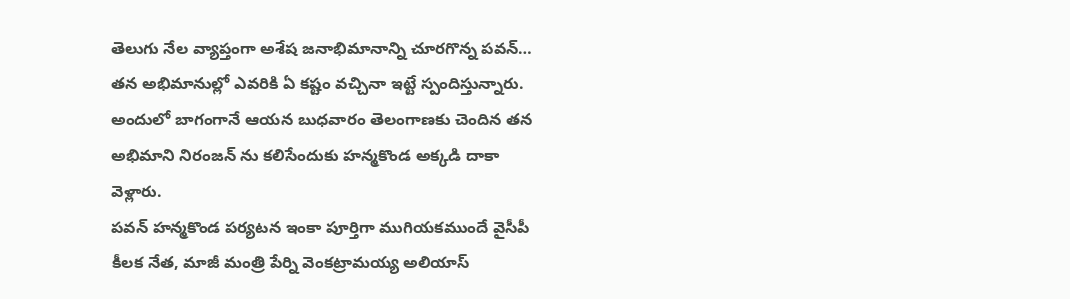తెలుగు నేల వ్యాప్తంగా అశేష జనాభిమానాన్ని చూరగొన్న పవన్… తన అభిమానుల్లో ఎవరికి ఏ కష్టం వచ్చినా ఇట్టే స్పందిస్తున్నారు. అందులో బాగంగానే ఆయన బుధవారం తెలంగాణకు చెందిన తన అభిమాని నిరంజన్ ను కలిసేందుకు హన్మకొండ అక్కడి దాకా వెళ్లారు.
పవన్ హన్మకొండ పర్యటన ఇంకా పూర్తిగా ముగియకముందే వైసీపీ కీలక నేత, మాజీ మంత్రి పేర్ని వెంకట్రామయ్య అలియాస్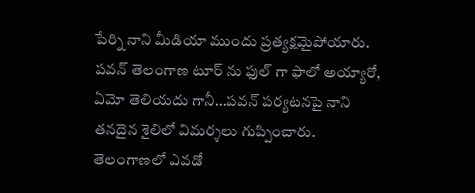పేర్ని నాని మీడియా ముందు ప్రత్యక్షమైపోయారు. పవన్ తెలంగాణ టూర్ ను ఫుల్ గా ఫాలో అయ్యారో, ఏమో తెలియదు గానీ…పవన్ పర్యటనపై నాని తనదైన శైలిలో విమర్శలు గుప్పించారు. తెలంగాణలో ఎవడో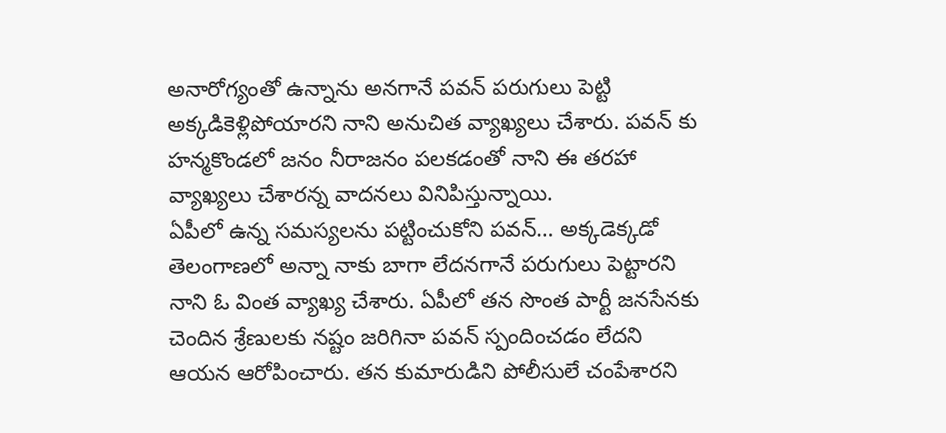అనారోగ్యంతో ఉన్నాను అనగానే పవన్ పరుగులు పెట్టి అక్కడికెళ్లిపోయారని నాని అనుచిత వ్యాఖ్యలు చేశారు. పవన్ కు హన్మకొండలో జనం నీరాజనం పలకడంతో నాని ఈ తరహా వ్యాఖ్యలు చేశారన్న వాదనలు వినిపిస్తున్నాయి.
ఏపీలో ఉన్న సమస్యలను పట్టించుకోని పవన్… అక్కడెక్కడో తెలంగాణలో అన్నా నాకు బాగా లేదనగానే పరుగులు పెట్టారని నాని ఓ వింత వ్యాఖ్య చేశారు. ఏపీలో తన సొంత పార్టీ జనసేనకు చెందిన శ్రేణులకు నష్టం జరిగినా పవన్ స్పందించడం లేదని ఆయన ఆరోపించారు. తన కుమారుడిని పోలీసులే చంపేశారని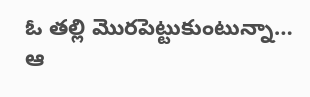ఓ తల్లి మొరపెట్టుకుంటున్నా… ఆ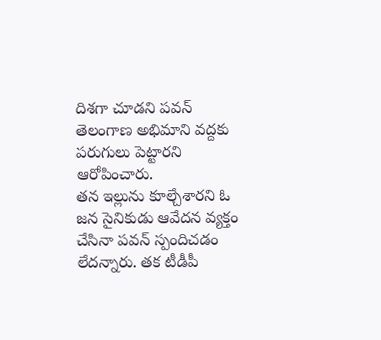దిశగా చూడని పవన్ తెలంగాణ అభిమాని వద్దకు పరుగులు పెట్టారని ఆరోపించారు.
తన ఇల్లును కూల్చేశారని ఓ జన సైనికుడు ఆవేదన వ్యక్తం చేసినా పవన్ స్పందిచడం లేదన్నారు. తక టీడీపీ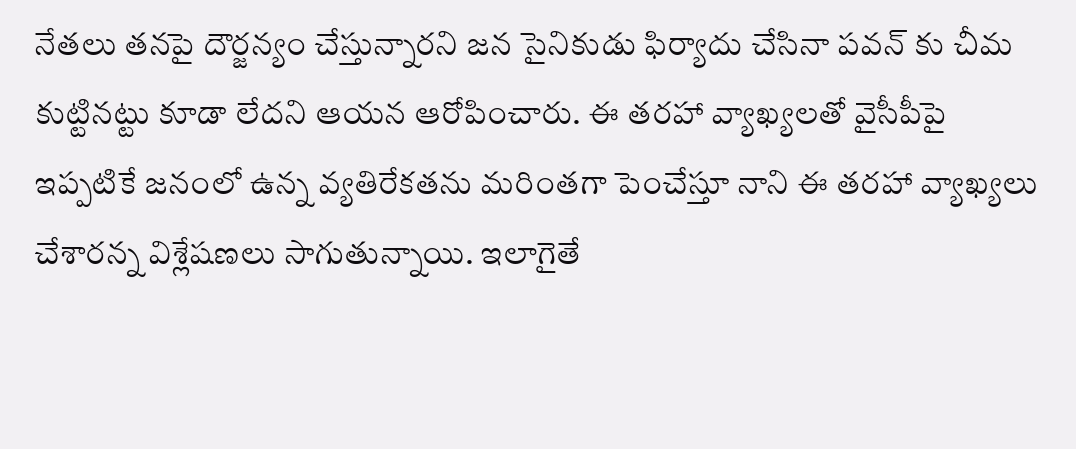నేతలు తనపై దౌర్జన్యం చేస్తున్నారని జన సైనికుడు ఫిర్యాదు చేసినా పవన్ కు చీమ కుట్టినట్టు కూడా లేదని ఆయన ఆరోపించారు. ఈ తరహా వ్యాఖ్యలతో వైసీపీపై ఇప్పటికే జనంలో ఉన్న వ్యతిరేకతను మరింతగా పెంచేస్తూ నాని ఈ తరహా వ్యాఖ్యలు చేశారన్న విశ్లేషణలు సాగుతున్నాయి. ఇలాగైతే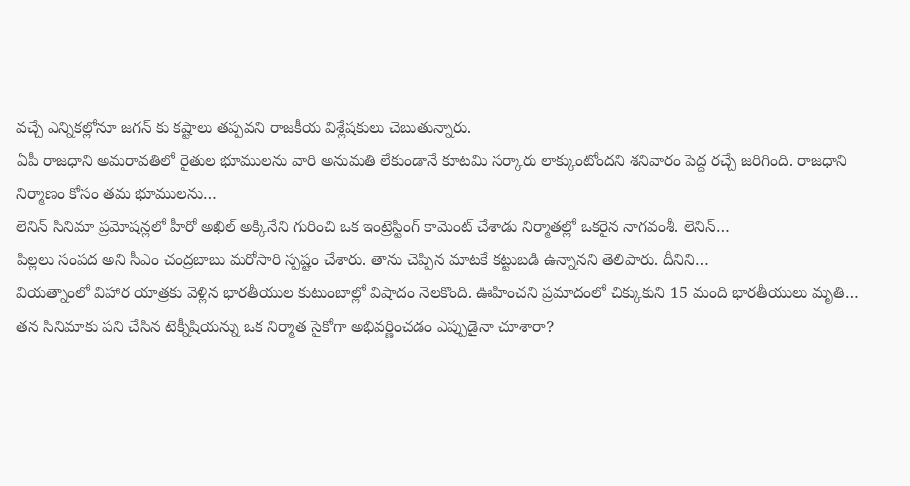వచ్చే ఎన్నికల్లోనూ జగన్ కు కష్టాలు తప్పవని రాజకీయ విశ్లేషకులు చెబుతున్నారు.
ఏపీ రాజధాని అమరావతిలో రైతుల భూములను వారి అనుమతి లేకుండానే కూటమి సర్కారు లాక్కుంటోందని శనివారం పెద్ద రచ్చే జరిగింది. రాజధాని నిర్మాణం కోసం తమ భూములను…
లెనిన్ సినిమా ప్రమోషన్లలో హీరో అఖిల్ అక్కినేని గురించి ఒక ఇంట్రెస్టింగ్ కామెంట్ చేశాడు నిర్మాతల్లో ఒకరైన నాగవంశీ. లెనిన్…
పిల్లలు సంపద అని సీఎం చంద్రబాబు మరోసారి స్పష్టం చేశారు. తాను చెప్పిన మాటకే కట్టుబడి ఉన్నానని తెలిపారు. దీనిని…
వియత్నాంలో విహార యాత్రకు వెళ్లిన భారతీయుల కుటుంబాల్లో విషాదం నెలకొంది. ఊహించని ప్రమాదంలో చిక్కుకుని 15 మంది భారతీయులు మృతి…
తన సినిమాకు పని చేసిన టెక్నీషియన్ను ఒక నిర్మాత సైకోగా అభివర్ణించడం ఎప్పుడైనా చూశారా?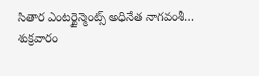సితార ఎంటర్టైన్మెంట్స్ అధినేత నాగవంశీ…
శుక్రవారం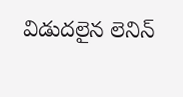విడుదలైన లెనిన్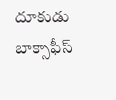దూకుడు బాక్సాఫీస్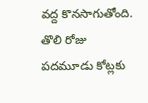వద్ద కొనసాగుతోంది. తొలి రోజు పదమూడు కోట్లకు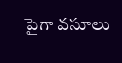పైగా వసూలు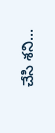చేసి శని…